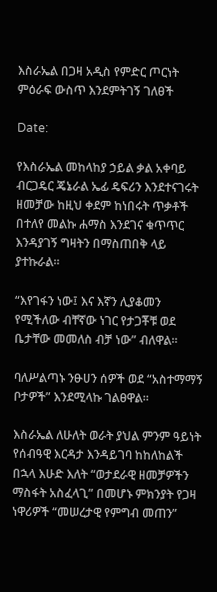እስራኤል በጋዛ አዲስ የምድር ጦርነት ምዕራፍ ውስጥ እንደምትገኝ ገለፀች

Date:

የእስራኤል መከላከያ ኃይል ቃል አቀባይ ብርጋዴር ጄኔራል ኤፊ ዴፍሪን እንደተናገሩት ዘመቻው ከዚህ ቀደም ከነበሩት ጥቃቶች በተለየ መልኩ ሐማስ እንደገና ቁጥጥር እንዳያገኝ ግዛትን በማስጠበቅ ላይ ያተኩራል።

“እየገፋን ነው፤ እና እኛን ሊያቆመን የሚችለው ብቸኛው ነገር የታጋቾቹ ወደ ቤታቸው መመለስ ብቻ ነው” ብለዋል።

ባለሥልጣኑ ንፁሀን ሰዎች ወደ “አስተማማኝ ቦታዎች” እንደሚላኩ ገልፀዋል።

እስራኤል ለሁለት ወራት ያህል ምንም ዓይነት የሰብዓዊ እርዳታ እንዳይገባ ከከለከልች በኋላ እሁድ እለት “ወታደራዊ ዘመቻዎችን ማስፋት አስፈላጊ” በመሆኑ ምክንያት የጋዛ ነዋሪዎች “መሠረታዊ የምግብ መጠን”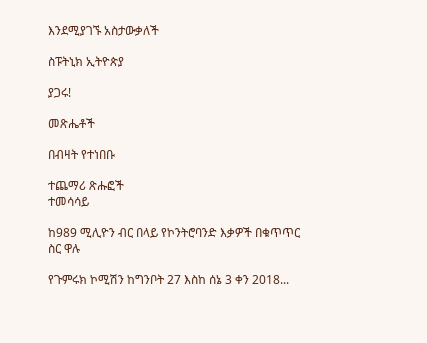እንደሚያገኙ አስታውቃለች

ስፑትኒክ ኢትዮጵያ

ያጋሩ!

መጽሔቶች

በብዛት የተነበቡ

ተጨማሪ ጽሑፎች
ተመሳሳይ

ከ989 ሚሊዮን ብር በላይ የኮንትሮባንድ እቃዎች በቁጥጥር ስር ዋሉ

የጉምሩክ ኮሚሽን ከግንቦት 27 እስከ ሰኔ 3 ቀን 2018...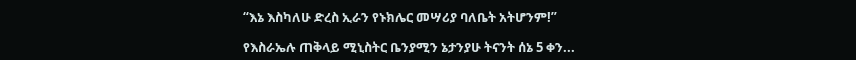“እኔ እስካለሁ ድረስ ኢራን የኑክሌር መሣሪያ ባለቤት አትሆንም!”

የእስራኤሉ ጠቅላይ ሚኒስትር ቤንያሚን ኔታንያሁ ትናንት ሰኔ 5 ቀን...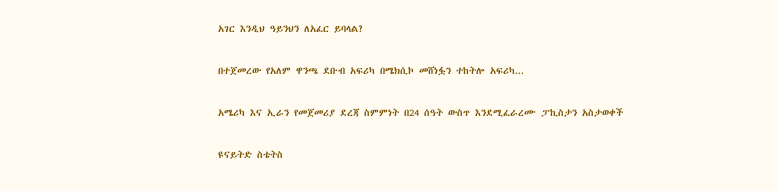አገር እንዲህ ዓይንህን ለአፈር ይባላል?

በተጀመረው የአለም ዋንጫ ደቡብ አፍሪካ በሜክሲኮ መሸነፏን ተከትሎ አፍሪካ...

አሜሪካ እና ኢራን የመጀመሪያ ደረጃ ስምምነት በ24 ሰዓት ውስጥ እንደሚፈራረሙ ፓኪስታን አስታወቀች

ዩናይትድ ስቴትስ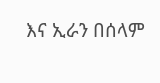እና ኢራን በሰላም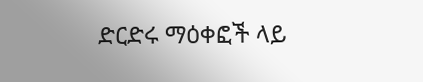ድርድሩ ማዕቀፎች ላይ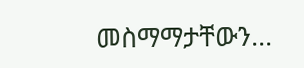መስማማታቸውን...